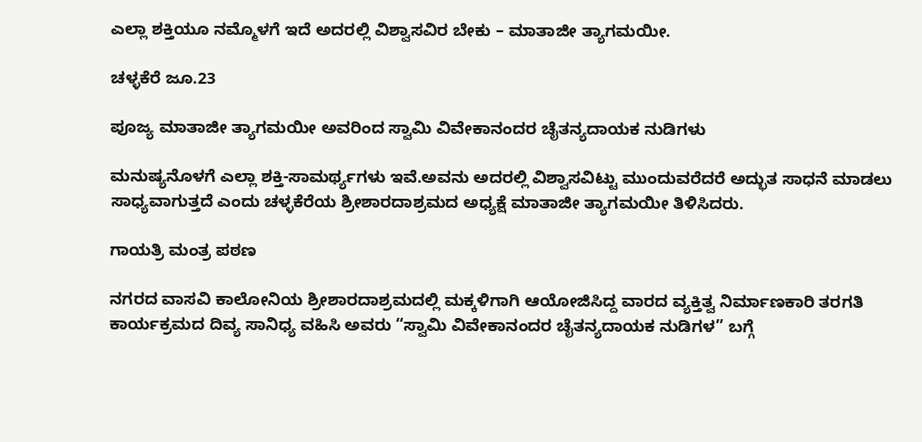ಎಲ್ಲಾ ಶಕ್ತಿಯೂ ನಮ್ಮೊಳಗೆ ಇದೆ ಅದರಲ್ಲಿ ವಿಶ್ವಾಸವಿರ ಬೇಕು – ಮಾತಾಜೀ ತ್ಯಾಗಮಯೀ.

ಚಳ್ಳಕೆರೆ ಜೂ.23

ಪೂಜ್ಯ ಮಾತಾಜೀ ತ್ಯಾಗಮಯೀ ಅವರಿಂದ ಸ್ವಾಮಿ ವಿವೇಕಾನಂದರ ಚೈತನ್ಯದಾಯಕ ನುಡಿಗಳು

ಮನುಷ್ಯನೊಳಗೆ ಎಲ್ಲಾ ಶಕ್ತಿ-ಸಾಮರ್ಥ್ಯಗಳು ಇವೆ.ಅವನು ಅದರಲ್ಲಿ ವಿಶ್ವಾಸವಿಟ್ಟು ಮುಂದುವರೆದರೆ ಅದ್ಭುತ ಸಾಧನೆ ಮಾಡಲು ಸಾಧ್ಯವಾಗುತ್ತದೆ ಎಂದು ಚಳ್ಳಕೆರೆಯ ಶ್ರೀಶಾರದಾಶ್ರಮದ ಅಧ್ಯಕ್ಷೆ ಮಾತಾಜೀ ತ್ಯಾಗಮಯೀ ತಿಳಿಸಿದರು.

ಗಾಯತ್ರಿ ಮಂತ್ರ ಪಠಣ

ನಗರದ ವಾಸವಿ ಕಾಲೋನಿಯ ಶ್ರೀಶಾರದಾಶ್ರಮದಲ್ಲಿ ಮಕ್ಕಳಿಗಾಗಿ ಆಯೋಜಿಸಿದ್ದ ವಾರದ ವ್ಯಕ್ತಿತ್ವ ನಿರ್ಮಾಣಕಾರಿ ತರಗತಿ ಕಾರ್ಯಕ್ರಮದ ದಿವ್ಯ ಸಾನಿಧ್ಯ ವಹಿಸಿ ಅವರು “ಸ್ವಾಮಿ ವಿವೇಕಾನಂದರ ಚೈತನ್ಯದಾಯಕ ನುಡಿಗಳ” ಬಗ್ಗೆ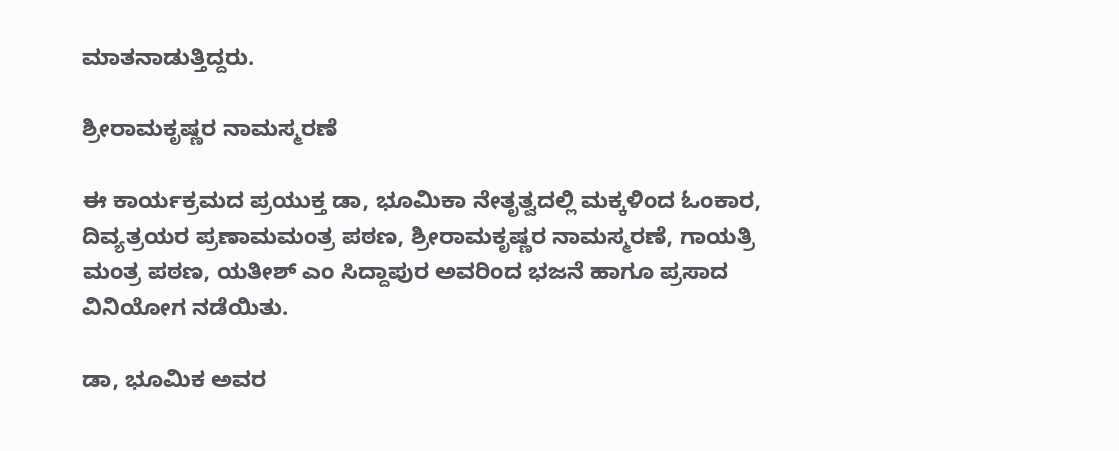ಮಾತನಾಡುತ್ತಿದ್ದರು.

ಶ್ರೀರಾಮಕೃಷ್ಣರ ನಾಮಸ್ಮರಣೆ

ಈ ಕಾರ್ಯಕ್ರಮದ ಪ್ರಯುಕ್ತ ಡಾ, ಭೂಮಿಕಾ ನೇತೃತ್ವದಲ್ಲಿ ಮಕ್ಕಳಿಂದ ಓಂಕಾರ, ದಿವ್ಯತ್ರಯರ ಪ್ರಣಾಮಮಂತ್ರ ಪಠಣ, ಶ್ರೀರಾಮಕೃಷ್ಣರ ನಾಮಸ್ಮರಣೆ, ಗಾಯತ್ರಿ ಮಂತ್ರ ಪಠಣ, ಯತೀಶ್ ಎಂ ಸಿದ್ದಾಪುರ ಅವರಿಂದ ಭಜನೆ ಹಾಗೂ ಪ್ರಸಾದ ವಿನಿಯೋಗ ನಡೆಯಿತು.

ಡಾ, ಭೂಮಿಕ ಅವರ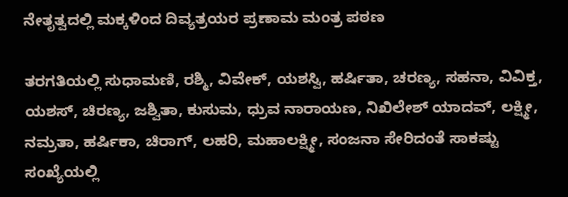ನೇತೃತ್ವದಲ್ಲಿ ಮಕ್ಕಳಿಂದ ದಿವ್ಯತ್ರಯರ ಪ್ರಣಾಮ ಮಂತ್ರ ಪಠಣ

ತರಗತಿಯಲ್ಲಿ ಸುಧಾಮಣಿ, ರಶ್ಮಿ, ವಿವೇಕ್, ಯಶಸ್ವಿ, ಹರ್ಷಿತಾ, ಚರಣ್ಯ, ಸಹನಾ, ವಿವಿಕ್ತ, ಯಶಸ್, ಚಿರಣ್ಯ, ಜಶ್ವಿತಾ, ಕುಸುಮ, ಧ್ರುವ ನಾರಾಯಣ, ನಿಖಿಲೇಶ್ ಯಾದವ್, ಲಕ್ಷ್ಮೀ, ನಮ್ರತಾ, ಹರ್ಷಿಕಾ, ಚಿರಾಗ್, ಲಹರಿ, ಮಹಾಲಕ್ಷ್ಮೀ, ಸಂಜನಾ ಸೇರಿದಂತೆ ಸಾಕಷ್ಟು ಸಂಖ್ಯೆಯಲ್ಲಿ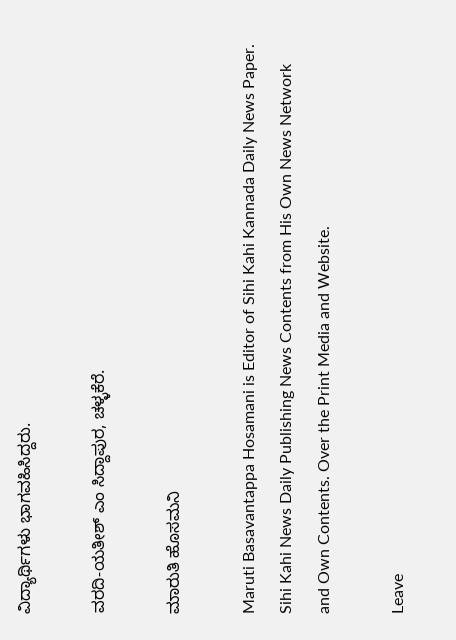ವಿದ್ಯಾರ್ಥಿಗಳು ಭಾಗವಹಿಸಿದ್ದರು.

ವರದಿ-ಯತೀಶ್ ಎಂ ಸಿದ್ದಾಪುರ, ಚಳ್ಳಕೆರೆ.

ಮಾರುತಿ ಹೊಸಮನಿ

Maruti Basavantappa Hosamani is Editor of Sihi Kahi Kannada Daily News Paper. Sihi Kahi News Daily Publishing News Contents from His Own News Network and Own Contents. Over the Print Media and Website.

Leave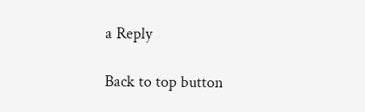a Reply

Back to top button